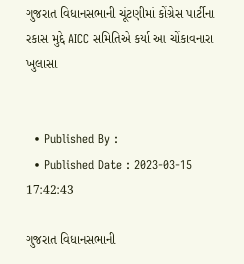ગુજરાત વિધાનસભાની ચૂંટણીમાં કોંગ્રેસ પાર્ટીના રકાસ મુદ્દે AICC સમિતિએ કર્યા આ ચોંકાવનારા ખુલાસા


  • Published By :
  • Published Date : 2023-03-15 17:42:43

ગુજરાત વિધાનસભાની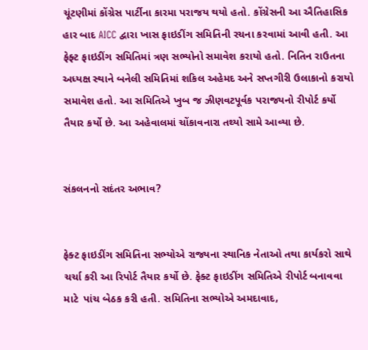ચૂંટણીમાં કોંગ્રેસ પાર્ટીના કારમા પરાજય થયો હતો. કોંગ્રેસની આ ઐતિહાસિક હાર બાદ AICC દ્વારા ખાસ ફાઇડીંગ સમિતિની રચના કરવામાં આવી હતી. આ ફેફ્ટ ફાઇડીંગ સમિતિમાં ત્રણ સભ્યોનો સમાવેશ કરાયો હતો. નિતિન રાઉતના અધ્યક્ષ સ્થાને બનેલી સમિતિમાં શકિલ અહેમદ અને સપ્તગીરી ઉલાકાનો કરાયો સમાવેશ હતો. આ સમિતિએ ખુબ જ ઝીણવટપૂર્વક પરાજયનો રીપોર્ટ કર્યો તૈયાર કર્યો છે. આ અહેવાલમાં ચોંકાવનારા તથ્યો સામે આવ્યા છે.


સંકલનનો સદંતર અભાવ?


ફેક્ટ ફાઇડીંગ સમિતિના સભ્યોએ રાજ્યના સ્થાનિક નેતાઓ તથા કાર્યકરો સાથે ચર્ચા કરી આ રિપોર્ટ તૈયાર કર્યો છે. ફેક્ટ ફાઇડીંગ સમિતિએ રીપોર્ટ બનાવવા માટે  પાંચ બેઠક કરી હતી. સમિતિના સભ્યોએ અમદાવાદ,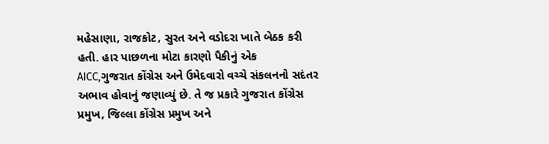મહેસાણા, રાજકોટ, સુરત અને વડોદરા ખાતે બેઠક કરી હતી. હાર પાછળના મોટા કારણો પૈકીનું એક  AICC,ગુજરાત કોંગ્રેસ અને ઉમેદવારો વચ્ચે સંકલનનો સદંતર અભાવ હોવાનું જણાવ્યું છે. તે જ પ્રકારે ગુજરાત કોંગ્રેસ પ્રમુખ, જિલ્લા કોંગ્રેસ પ્રમુખ અને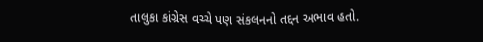તાલુકા કાંગ્રેસ વચ્ચે પણ સંકલનનો તદ્દન અભાવ હતો.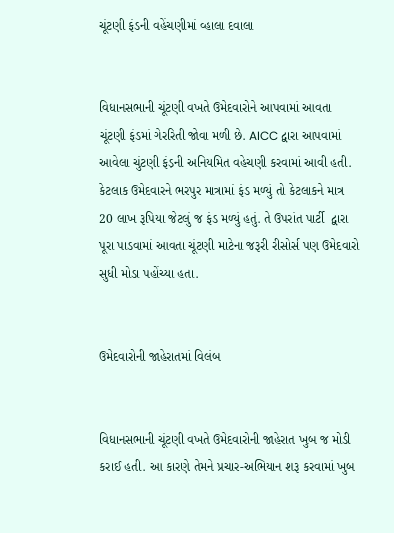ચૂંટણી ફંડની વહેંચણીમાં વ્હાલા દવાલા


વિધાનસભાની ચૂંટણી વખતે ઉમેદવારોને આપવામાં આવતા ચૂંટણી ફંડમાં ગેરરિતી જોવા મળી છે. AICC દ્વારા આપવામાં આવેલા ચુંટણી ફંડ઼ની અનિયમિત વહેચણી કરવામાં આવી હતી. કેટલાક ઉમેદવારને ભરપુર માત્રામાં ફંડ મળ્યું તો કેટલાકને માત્ર 20 લાખ રૂપિયા જેટલું જ ફંડ મળ્યું હતું. તે ઉપરાંત પાર્ટી  દ્વારા પૂરા પાડવામાં આવતા ચૂંટણી માટેના જરૂરી રીસોર્સ પણ ઉમેદવારો સુધી મોડા પહોંચ્યા હતા.


ઉમેદવારોની જાહેરાતમાં વિલંબ


વિધાનસભાની ચૂંટણી વખતે ઉમેદવારોની જાહેરાત ખુબ જ મોડી કરાઈ હતી. આ કારણે તેમને પ્રચાર-અભિયાન શરૂ કરવામાં ખુબ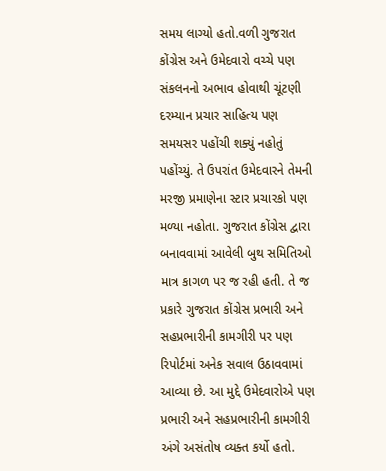સમય લાગ્યો હતો.વળી ગુજરાત કોંગ્રેસ અને ઉમેદવારો વચ્ચે પણ સંકલનનો અભાવ હોવાથી ચૂંટણી દરમ્યાન પ્રચાર સાહિત્ય પણ સમયસર પહોંચી શક્યું નહોતું પહોંચ્યું. તે ઉપરાંત ઉમેદવારને તેમની મરજી પ્રમાણેના સ્ટાર પ્રચારકો પણ મળ્યા નહોતા. ગુજરાત કોંગ્રેસ દ્વારા બનાવવામાં આવેલી બુથ સમિતિઓ માત્ર કાગળ પર જ રહી હતી. તે જ પ્રકારે ગુજરાત કોંગ્રેસ પ્રભારી અને સહપ્રભારીની કામગીરી પર પણ રિપોર્ટમાં અનેક સવાલ ઉઠાવવામાં આવ્યા છે. આ મુદ્દે ઉમેદવારોએ પણ પ્રભારી અને સહપ્રભારીની કામગીરી અંગે અસંતોષ વ્યક્ત કર્યો હતો.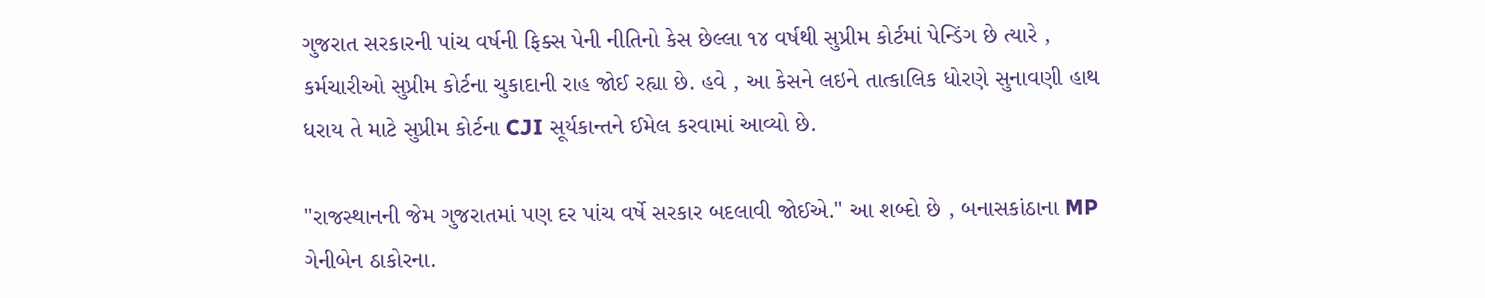ગુજરાત સરકારની પાંચ વર્ષની ફિક્સ પેની નીતિનો કેસ છેલ્લા ૧૪ વર્ષથી સુપ્રીમ કોર્ટમાં પેન્ડિંગ છે ત્યારે , કર્મચારીઓ સુપ્રીમ કોર્ટના ચુકાદાની રાહ જોઈ રહ્યા છે. હવે , આ કેસને લઇને તાત્કાલિક ધોરણે સુનાવણી હાથ ધરાય તે માટે સુપ્રીમ કોર્ટના CJI સૂર્યકાન્તને ઈમેલ કરવામાં આવ્યો છે.

"રાજસ્થાનની જેમ ગુજરાતમાં પણ દર પાંચ વર્ષે સરકાર બદલાવી જોઈએ." આ શબ્દો છે , બનાસકાંઠાના MP ગેનીબેન ઠાકોરના.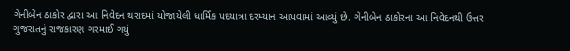ગેનીબેન ઠાકોર દ્વારા આ નિવેદન થરાદમાં યોજાયેલી ધાર્મિક પદયાત્રા દરમ્યાન આપવામાં આવ્યું છે. ગેનીબેન ઠાકોરના આ નિવેદનથી ઉત્તર ગુજરાતનું રાજકારણ ગરમાઈ ગયું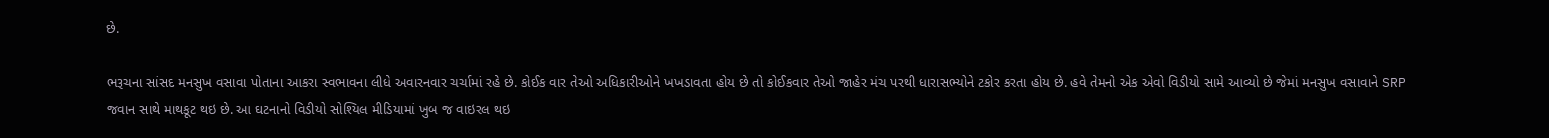છે.

ભરૂચના સાંસદ મનસુખ વસાવા પોતાના આકરા સ્વભાવના લીધે અવારનવાર ચર્ચામાં રહે છે. કોઈક વાર તેઓ અધિકારીઓને ખખડાવતા હોય છે તો કોઈકવાર તેઓ જાહેર મંચ પરથી ધારાસભ્યોને ટકોર કરતા હોય છે. હવે તેમનો એક એવો વિડીયો સામે આવ્યો છે જેમાં મનસુખ વસાવાને SRP જવાન સાથે માથકૂટ થઇ છે. આ ઘટનાનો વિડીયો સોશ્યિલ મીડિયામાં ખુબ જ વાઇરલ થઇ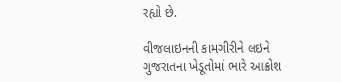રહ્યો છે.

વીજલાઇનની કામગીરીને લઇને ગુજરાતના ખેડૂતોમાં ભારે આક્રોશ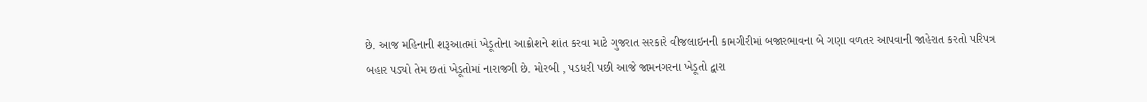છે. આજ મહિનાની શરૂઆતમાં ખેડૂતોના આક્રોશને શાંત કરવા માટે ગુજરાત સરકારે વીજલાઇનની કામગીરીમાં બજારભાવના બે ગણા વળતર આપવાની જાહેરાત કરતો પરિપત્ર બહાર પડ્યો તેમ છતાં ખેડૂતોમાં નારાજગી છે. મોરબી , પડધરી પછી આજે જામનગરના ખેડૂતો દ્વારા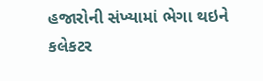હજારોની સંખ્યામાં ભેગા થઇને કલેકટર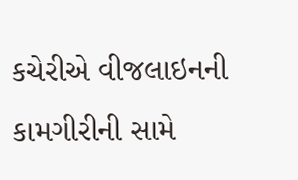કચેરીએ વીજલાઇનની કામગીરીની સામે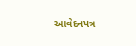આવેદનપત્ર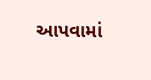આપવામાં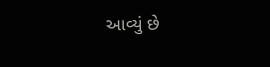આવ્યું છે